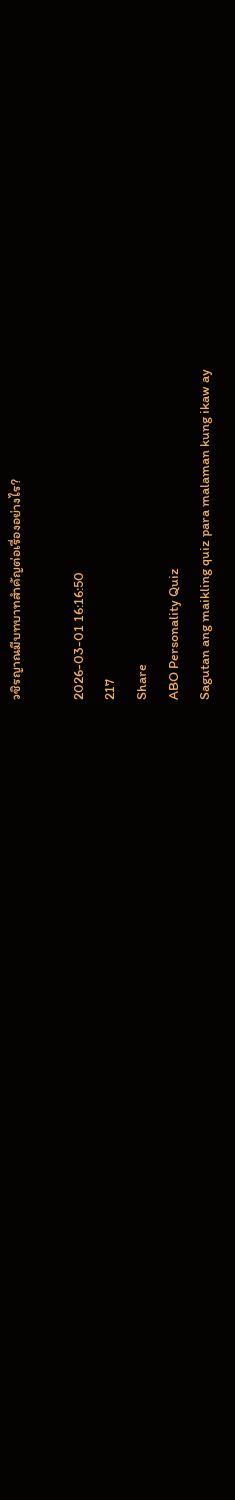วชิรญาณมีบทบาทสำคัญต่อเรื่องอย่างไร?

2026-03-01 16:16:50
217
Share
ABO Personality Quiz
Sagutan ang maikling quiz para malaman kung ikaw ay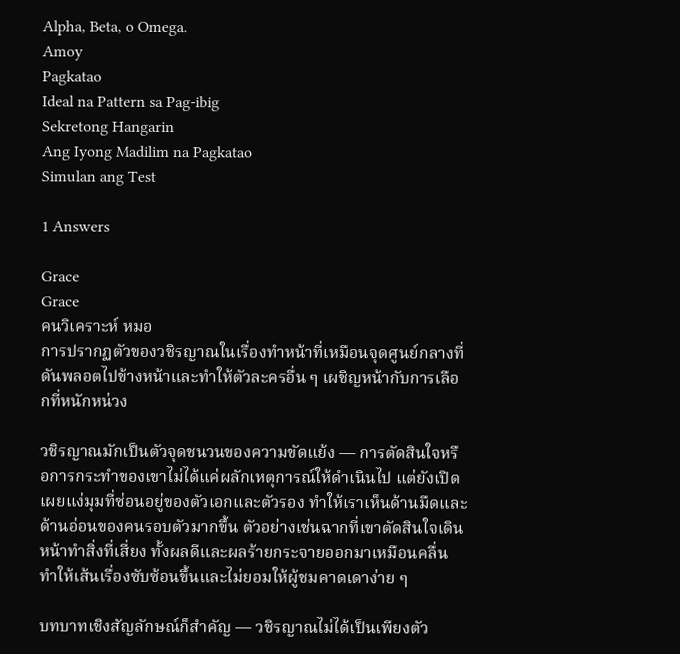Alpha, Beta, o Omega.
Amoy
Pagkatao
Ideal na Pattern sa Pag-ibig
Sekretong Hangarin
Ang Iyong Madilim na Pagkatao
Simulan ang Test

1 Answers

Grace
Grace
คนวิเคราะห์ หมอ
การปรากฏตัวของวชิรญาณในเรื่องทำหน้าที่เหมือนจุดศูนย์กลางที่ดันพลอตไปข้างหน้าและทำให้ตัวละครอื่น ๆ เผชิญหน้ากับการเลือกที่หนักหน่วง

วชิรญาณมักเป็นตัวจุดชนวนของความขัดแย้ง — การตัดสินใจหรือการกระทำของเขาไม่ได้แค่ผลักเหตุการณ์ให้ดำเนินไป แต่ยังเปิดเผยแง่มุมที่ซ่อนอยู่ของตัวเอกและตัวรอง ทำให้เราเห็นด้านมืดและด้านอ่อนของคนรอบตัวมากขึ้น ตัวอย่างเช่นฉากที่เขาตัดสินใจเดินหน้าทำสิ่งที่เสี่ยง ทั้งผลดีและผลร้ายกระจายออกมาเหมือนคลื่น ทำให้เส้นเรื่องซับซ้อนขึ้นและไม่ยอมให้ผู้ชมคาดเดาง่าย ๆ

บทบาทเชิงสัญลักษณ์ก็สำคัญ — วชิรญาณไม่ได้เป็นเพียงตัว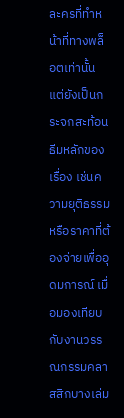ละครที่ทำหน้าที่ทางพล็อตเท่านั้น แต่ยังเป็นกระจกสะท้อนธีมหลักของเรื่อง เช่นความยุติธรรมหรือราคาที่ต้องจ่ายเพื่ออุดมการณ์ เมื่อมองเทียบกับงานวรรณกรรมคลาสสิกบางเล่ม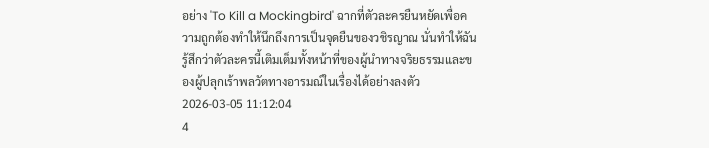อย่าง 'To Kill a Mockingbird' ฉากที่ตัวละครยืนหยัดเพื่อความถูกต้องทำให้นึกถึงการเป็นจุดยืนของวชิรญาณ นั่นทำให้ฉันรู้สึกว่าตัวละครนี้เติมเต็มทั้งหน้าที่ของผู้นำทางจริยธรรมและของผู้ปลุกเร้าพลวัตทางอารมณ์ในเรื่องได้อย่างลงตัว
2026-03-05 11:12:04
4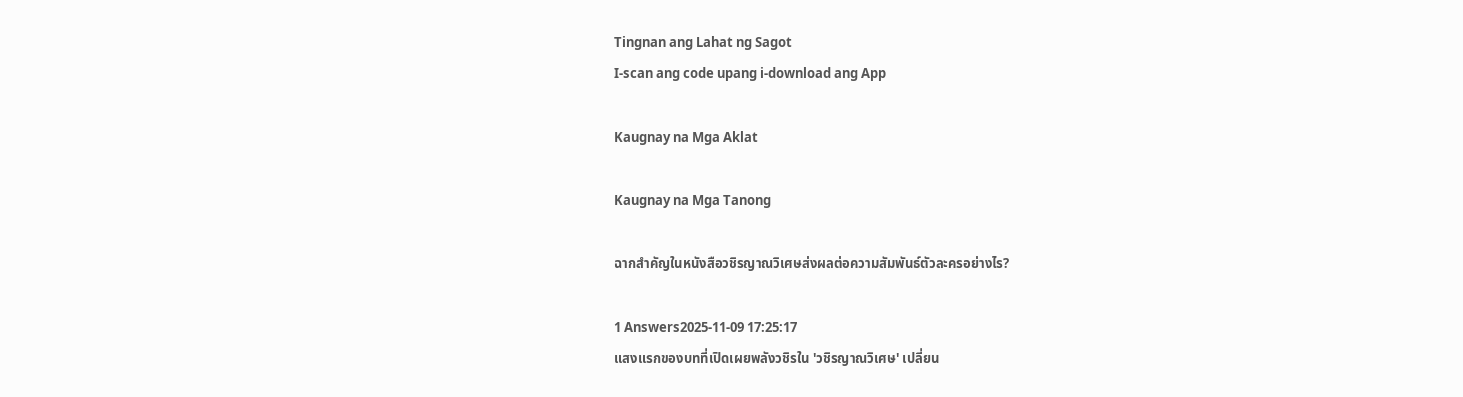Tingnan ang Lahat ng Sagot
I-scan ang code upang i-download ang App

Kaugnay na Mga Aklat

Kaugnay na Mga Tanong

ฉากสำคัญในหนังสือวชิรญาณวิเศษส่งผลต่อความสัมพันธ์ตัวละครอย่างไร?

1 Answers2025-11-09 17:25:17
แสงแรกของบทที่เปิดเผยพลังวชิรใน 'วชิรญาณวิเศษ' เปลี่ยน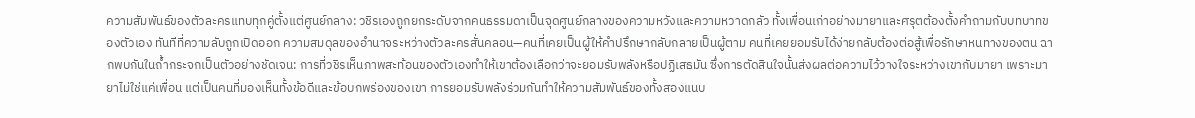ความสัมพันธ์ของตัวละครแทบทุกคู่ตั้งแต่ศูนย์กลาง: วชิรเองถูกยกระดับจากคนธรรมดาเป็นจุดศูนย์กลางของความหวังและความหวาดกลัว ทั้งเพื่อนเก่าอย่างมายาและศรุตต้องตั้งคำถามกับบทบาทของตัวเอง ทันทีที่ความลับถูกเปิดออก ความสมดุลของอำนาจระหว่างตัวละครสั่นคลอน—คนที่เคยเป็นผู้ให้คำปรึกษากลับกลายเป็นผู้ตาม คนที่เคยยอมรับได้ง่ายกลับต้องต่อสู้เพื่อรักษาหนทางของตน ฉากพบกันในถ้ำกระจกเป็นตัวอย่างชัดเจน: การที่วชิรเห็นภาพสะท้อนของตัวเองทำให้เขาต้องเลือกว่าจะยอมรับพลังหรือปฏิเสธมัน ซึ่งการตัดสินใจนั้นส่งผลต่อความไว้วางใจระหว่างเขากับมายา เพราะมายาไม่ใช่แค่เพื่อน แต่เป็นคนที่มองเห็นทั้งข้อดีและข้อบกพร่องของเขา การยอมรับพลังร่วมกันทำให้ความสัมพันธ์ของทั้งสองแนบ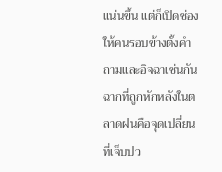แน่นขึ้น แต่ก็เปิดช่องให้คนรอบข้างตั้งคำถามและอิจฉาเช่นกัน ฉากที่ถูกหักหลังในตลาดฝนคือจุดเปลี่ยนที่เจ็บปว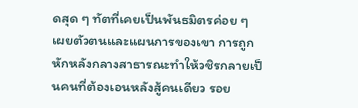ดสุด ๆ ทัตที่เคยเป็นพันธมิตรค่อย ๆ เผยตัวตนและแผนการของเขา การถูกหักหลังกลางสาธารณะทำให้วชิรกลายเป็นคนที่ต้องเอนหลังสู้คนเดียว รอย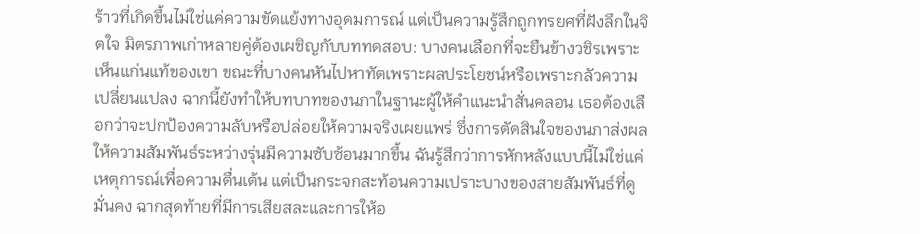ร้าวที่เกิดขึ้นไม่ใช่แค่ความขัดแย้งทางอุดมการณ์ แต่เป็นความรู้สึกถูกทรยศที่ฝังลึกในจิตใจ มิตรภาพเก่าหลายคู่ต้องเผชิญกับบททดสอบ: บางคนเลือกที่จะยืนข้างวชิรเพราะเห็นแก่นแท้ของเขา ขณะที่บางคนหันไปหาทัตเพราะผลประโยชน์หรือเพราะกลัวความเปลี่ยนแปลง ฉากนี้ยังทำให้บทบาทของนภาในฐานะผู้ให้คำแนะนำสั่นคลอน เธอต้องเลือกว่าจะปกป้องความลับหรือปล่อยให้ความจริงเผยแพร่ ซึ่งการตัดสินใจของนภาส่งผลให้ความสัมพันธ์ระหว่างรุ่นมีความซับซ้อนมากขึ้น ฉันรู้สึกว่าการหักหลังแบบนี้ไม่ใช่แค่เหตุการณ์เพื่อความตื่นเต้น แต่เป็นกระจกสะท้อนความเปราะบางของสายสัมพันธ์ที่ดูมั่นคง ฉากสุดท้ายที่มีการเสียสละและการให้อ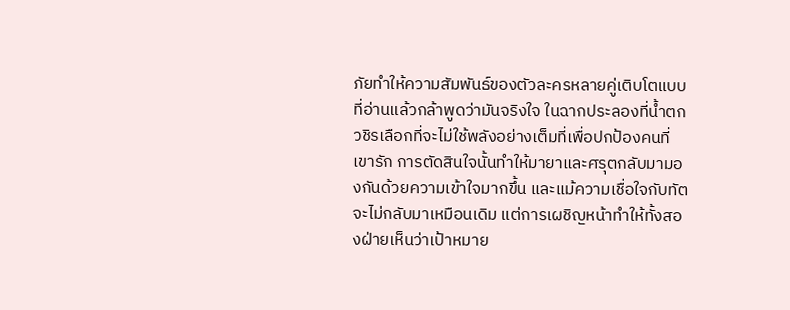ภัยทำให้ความสัมพันธ์ของตัวละครหลายคู่เติบโตแบบที่อ่านแล้วกล้าพูดว่ามันจริงใจ ในฉากประลองที่น้ำตก วชิรเลือกที่จะไม่ใช้พลังอย่างเต็มที่เพื่อปกป้องคนที่เขารัก การตัดสินใจนั้นทำให้มายาและศรุตกลับมามองกันด้วยความเข้าใจมากขึ้น และแม้ความเชื่อใจกับทัตจะไม่กลับมาเหมือนเดิม แต่การเผชิญหน้าทำให้ทั้งสองฝ่ายเห็นว่าเป้าหมาย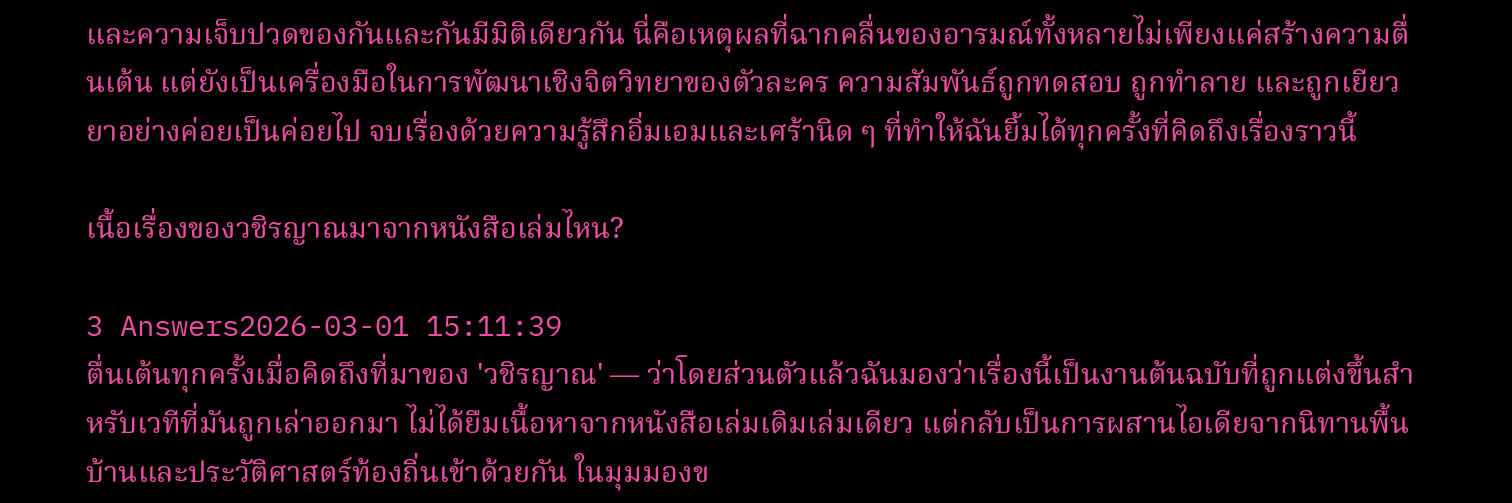และความเจ็บปวดของกันและกันมีมิติเดียวกัน นี่คือเหตุผลที่ฉากคลื่นของอารมณ์ทั้งหลายไม่เพียงแค่สร้างความตื่นเต้น แต่ยังเป็นเครื่องมือในการพัฒนาเชิงจิตวิทยาของตัวละคร ความสัมพันธ์ถูกทดสอบ ถูกทำลาย และถูกเยียวยาอย่างค่อยเป็นค่อยไป จบเรื่องด้วยความรู้สึกอิ่มเอมและเศร้านิด ๆ ที่ทำให้ฉันยิ้มได้ทุกครั้งที่คิดถึงเรื่องราวนี้

เนื้อเรื่องของวชิรญาณมาจากหนังสือเล่มไหน?

3 Answers2026-03-01 15:11:39
ตื่นเต้นทุกครั้งเมื่อคิดถึงที่มาของ 'วชิรญาณ' — ว่าโดยส่วนตัวแล้วฉันมองว่าเรื่องนี้เป็นงานต้นฉบับที่ถูกแต่งขึ้นสำหรับเวทีที่มันถูกเล่าออกมา ไม่ได้ยืมเนื้อหาจากหนังสือเล่มเดิมเล่มเดียว แต่กลับเป็นการผสานไอเดียจากนิทานพื้นบ้านและประวัติศาสตร์ท้องถิ่นเข้าด้วยกัน ในมุมมองข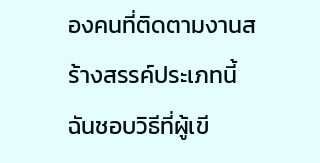องคนที่ติดตามงานสร้างสรรค์ประเภทนี้ ฉันชอบวิธีที่ผู้เขี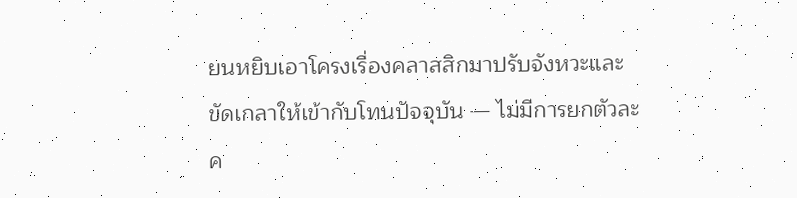ยนหยิบเอาโครงเรื่องคลาสสิกมาปรับจังหวะและขัดเกลาให้เข้ากับโทนปัจจุบัน — ไม่มีการยกตัวละค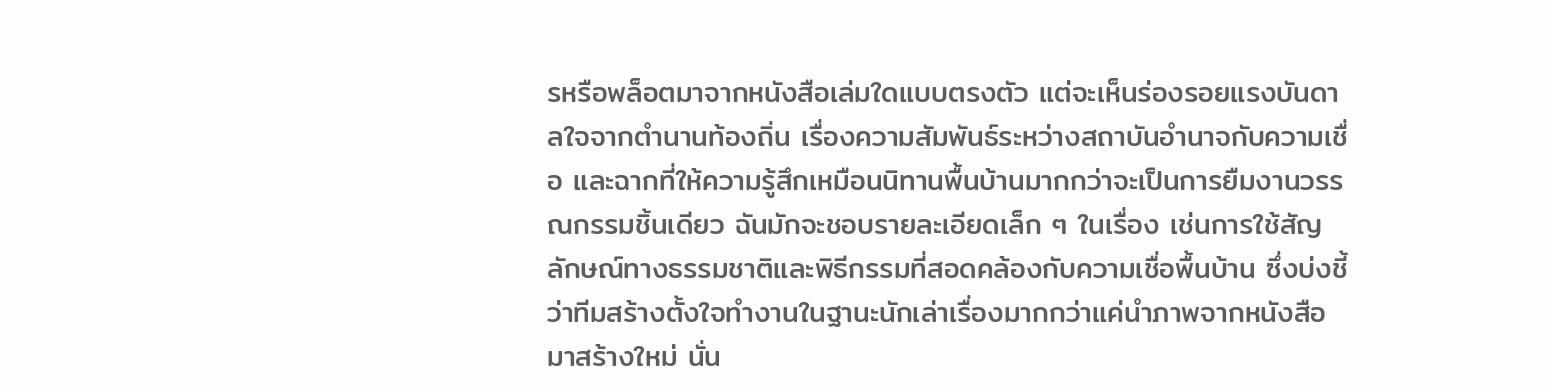รหรือพล็อตมาจากหนังสือเล่มใดแบบตรงตัว แต่จะเห็นร่องรอยแรงบันดาลใจจากตำนานท้องถิ่น เรื่องความสัมพันธ์ระหว่างสถาบันอำนาจกับความเชื่อ และฉากที่ให้ความรู้สึกเหมือนนิทานพื้นบ้านมากกว่าจะเป็นการยืมงานวรรณกรรมชิ้นเดียว ฉันมักจะชอบรายละเอียดเล็ก ๆ ในเรื่อง เช่นการใช้สัญลักษณ์ทางธรรมชาติและพิธีกรรมที่สอดคล้องกับความเชื่อพื้นบ้าน ซึ่งบ่งชี้ว่าทีมสร้างตั้งใจทำงานในฐานะนักเล่าเรื่องมากกว่าแค่นำภาพจากหนังสือมาสร้างใหม่ นั่น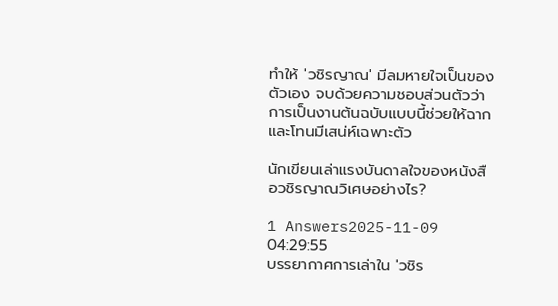ทำให้ 'วชิรญาณ' มีลมหายใจเป็นของตัวเอง จบด้วยความชอบส่วนตัวว่าการเป็นงานต้นฉบับแบบนี้ช่วยให้ฉากและโทนมีเสน่ห์เฉพาะตัว

นักเขียนเล่าแรงบันดาลใจของหนังสือวชิรญาณวิเศษอย่างไร?

1 Answers2025-11-09 04:29:55
บรรยากาศการเล่าใน 'วชิร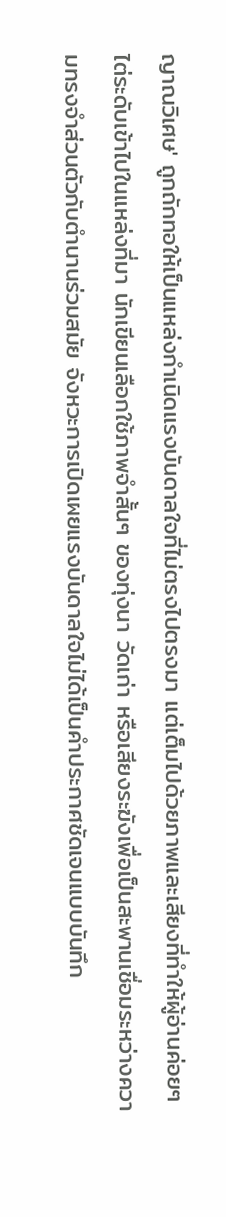ญาณวิเศษ' ถูกถักทอให้เป็นแหล่งกำเนิดแรงบันดาลใจที่ไม่ตรงไปตรงมา แต่เต็มไปด้วยภาพและเสียงที่ทำให้ผู้อ่านค่อยๆ ไต่ระดับเข้าไปในแหล่งที่มา นักเขียนเลือกใช้ภาพจำสั้นๆ ของทุ่งนา วัดเก่า หรือเสียงระฆังเพื่อเป็นสะพานเชื่อมระหว่างความทรงจำส่วนตัวกับตำนานร่วมสมัย จังหวะการเปิดเผยแรงบันดาลใจไม่ได้เป็นคำประกาศชัดเจนแบบบันทึก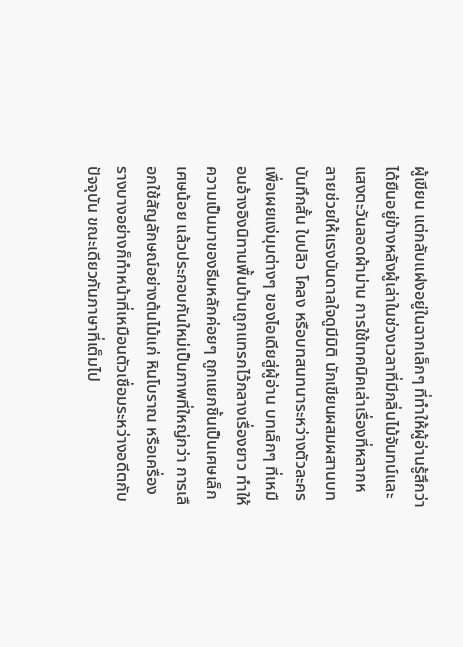ผู้เขียน แต่กลับแฝงอยู่ในฉากเล็กๆ ที่ทำให้ผู้อ่านรู้สึกว่าได้ยืนอยู่ข้างหลังผู้เล่าในช่วงเวลาที่มีกลิ่นไม้จันทน์และแสงตะวันลอดผ้าม่าน การใช้เทคนิคเล่าเรื่องที่หลากหลายช่วยให้แรงบันดาลใจดูมีมิติ นักเขียนผสมผสานบทบันทึกสั้น ใบปลิว โคลง หรือบทสนทนาระหว่างตัวละครเพื่อเผยแง่มุมต่างๆ ของไอเดียสู่ผู้อ่าน บทเล็กๆ ที่เหมือนอ้างอิงนิทานพื้นบ้านถูกแทรกไว้กลางเรื่องยาว ทำให้ความเป็นมาของธีมหลักค่อยๆ ถูกแยกชิ้นเป็นเศษเล็กเศษน้อย แล้วประกอบกันใหม่เป็นภาพที่ใหญ่กว่า การเลือกใช้สัญลักษณ์อย่างต้นไม้แก่ หินโบราณ หรือเครื่องรางบางอย่างก็ทำหน้าที่เหมือนตัวเชื่อมระหว่างอดีตกับปัจจุบัน ขณะเดียวกันภาษาที่เต็มไป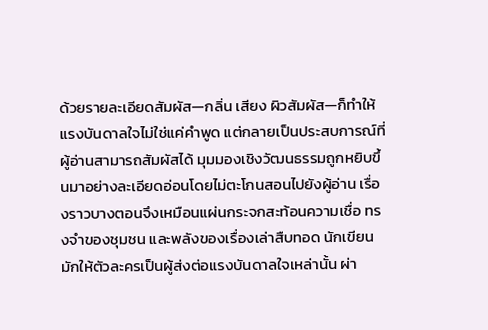ด้วยรายละเอียดสัมผัส—กลิ่น เสียง ผิวสัมผัส—ก็ทำให้แรงบันดาลใจไม่ใช่แค่คำพูด แต่กลายเป็นประสบการณ์ที่ผู้อ่านสามารถสัมผัสได้ มุมมองเชิงวัฒนธรรมถูกหยิบขึ้นมาอย่างละเอียดอ่อนโดยไม่ตะโกนสอนไปยังผู้อ่าน เรื่องราวบางตอนจึงเหมือนแผ่นกระจกสะท้อนความเชื่อ ทรงจำของชุมชน และพลังของเรื่องเล่าสืบทอด นักเขียนมักให้ตัวละครเป็นผู้ส่งต่อแรงบันดาลใจเหล่านั้น ผ่า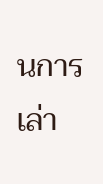นการเล่า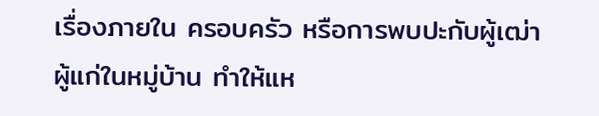เรื่องภายใน ครอบครัว หรือการพบปะกับผู้เฒ่าผู้แก่ในหมู่บ้าน ทำให้แห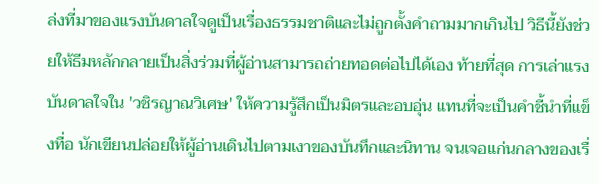ล่งที่มาของแรงบันดาลใจดูเป็นเรื่องธรรมชาติและไม่ถูกตั้งคำถามมากเกินไป วิธีนี้ยังช่วยให้ธีมหลักกลายเป็นสิ่งร่วมที่ผู้อ่านสามารถถ่ายทอดต่อไปได้เอง ท้ายที่สุด การเล่าแรงบันดาลใจใน 'วชิรญาณวิเศษ' ให้ความรู้สึกเป็นมิตรและอบอุ่น แทนที่จะเป็นคำชี้นำที่แข็งทื่อ นักเขียนปล่อยให้ผู้อ่านเดินไปตามเงาของบันทึกและนิทาน จนเจอแก่นกลางของเรื่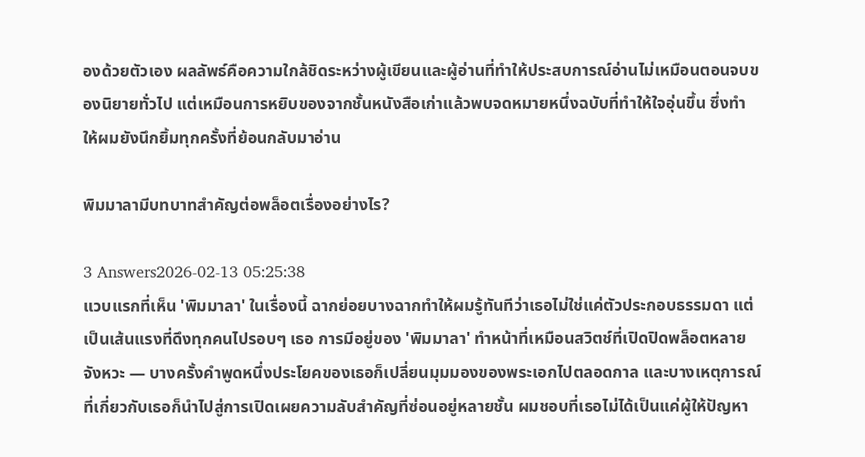องด้วยตัวเอง ผลลัพธ์คือความใกล้ชิดระหว่างผู้เขียนและผู้อ่านที่ทำให้ประสบการณ์อ่านไม่เหมือนตอนจบของนิยายทั่วไป แต่เหมือนการหยิบของจากชั้นหนังสือเก่าแล้วพบจดหมายหนึ่งฉบับที่ทำให้ใจอุ่นขึ้น ซึ่งทำให้ผมยังนึกยิ้มทุกครั้งที่ย้อนกลับมาอ่าน

พิมมาลามีบทบาทสำคัญต่อพล็อตเรื่องอย่างไร?

3 Answers2026-02-13 05:25:38
แวบแรกที่เห็น 'พิมมาลา' ในเรื่องนี้ ฉากย่อยบางฉากทำให้ผมรู้ทันทีว่าเธอไม่ใช่แค่ตัวประกอบธรรมดา แต่เป็นเส้นแรงที่ดึงทุกคนไปรอบๆ เธอ การมีอยู่ของ 'พิมมาลา' ทำหน้าที่เหมือนสวิตช์ที่เปิดปิดพล็อตหลายจังหวะ — บางครั้งคำพูดหนึ่งประโยคของเธอก็เปลี่ยนมุมมองของพระเอกไปตลอดกาล และบางเหตุการณ์ที่เกี่ยวกับเธอก็นำไปสู่การเปิดเผยความลับสำคัญที่ซ่อนอยู่หลายชั้น ผมชอบที่เธอไม่ได้เป็นแค่ผู้ให้ปัญหา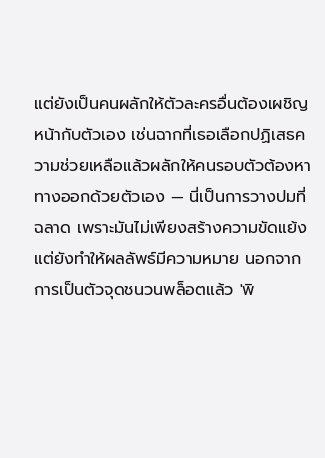แต่ยังเป็นคนผลักให้ตัวละครอื่นต้องเผชิญหน้ากับตัวเอง เช่นฉากที่เธอเลือกปฏิเสธความช่วยเหลือแล้วผลักให้คนรอบตัวต้องหาทางออกด้วยตัวเอง — นี่เป็นการวางปมที่ฉลาด เพราะมันไม่เพียงสร้างความขัดแย้ง แต่ยังทำให้ผลลัพธ์มีความหมาย นอกจากการเป็นตัวจุดชนวนพล็อตแล้ว 'พิ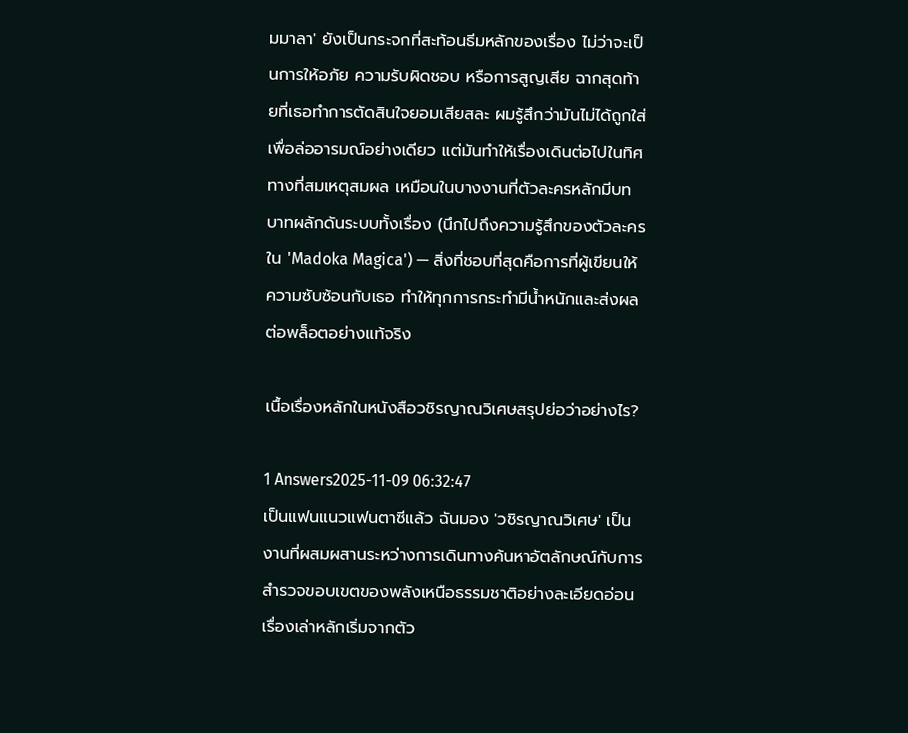มมาลา' ยังเป็นกระจกที่สะท้อนธีมหลักของเรื่อง ไม่ว่าจะเป็นการให้อภัย ความรับผิดชอบ หรือการสูญเสีย ฉากสุดท้ายที่เธอทำการตัดสินใจยอมเสียสละ ผมรู้สึกว่ามันไม่ได้ถูกใส่เพื่อล่ออารมณ์อย่างเดียว แต่มันทำให้เรื่องเดินต่อไปในทิศทางที่สมเหตุสมผล เหมือนในบางงานที่ตัวละครหลักมีบทบาทผลักดันระบบทั้งเรื่อง (นึกไปถึงความรู้สึกของตัวละครใน 'Madoka Magica') — สิ่งที่ชอบที่สุดคือการที่ผู้เขียนให้ความซับซ้อนกับเธอ ทำให้ทุกการกระทำมีน้ำหนักและส่งผลต่อพล็อตอย่างแท้จริง

เนื้อเรื่องหลักในหนังสือวชิรญาณวิเศษสรุปย่อว่าอย่างไร?

1 Answers2025-11-09 06:32:47
เป็นแฟนแนวแฟนตาซีแล้ว ฉันมอง 'วชิรญาณวิเศษ' เป็นงานที่ผสมผสานระหว่างการเดินทางค้นหาอัตลักษณ์กับการสำรวจขอบเขตของพลังเหนือธรรมชาติอย่างละเอียดอ่อน เรื่องเล่าหลักเริ่มจากตัว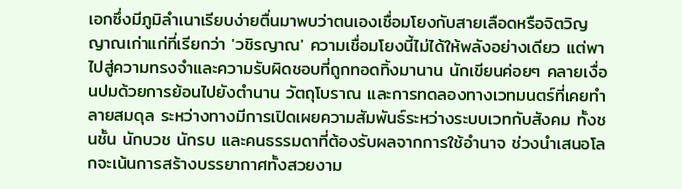เอกซึ่งมีภูมิลำเนาเรียบง่ายตื่นมาพบว่าตนเองเชื่อมโยงกับสายเลือดหรือจิตวิญญาณเก่าแก่ที่เรียกว่า 'วชิรญาณ' ความเชื่อมโยงนี้ไม่ได้ให้พลังอย่างเดียว แต่พาไปสู่ความทรงจำและความรับผิดชอบที่ถูกทอดทิ้งมานาน นักเขียนค่อยๆ คลายเงื่อนปมด้วยการย้อนไปยังตำนาน วัตถุโบราณ และการทดลองทางเวทมนตร์ที่เคยทำลายสมดุล ระหว่างทางมีการเปิดเผยความสัมพันธ์ระหว่างระบบเวทกับสังคม ทั้งชนชั้น นักบวช นักรบ และคนธรรมดาที่ต้องรับผลจากการใช้อำนาจ ช่วงนำเสนอโลกจะเน้นการสร้างบรรยากาศทั้งสวยงาม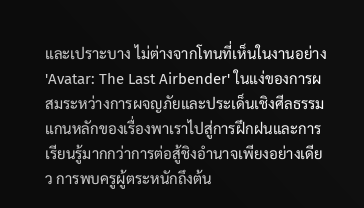และเปราะบาง ไม่ต่างจากโทนที่เห็นในงานอย่าง 'Avatar: The Last Airbender' ในแง่ของการผสมระหว่างการผจญภัยและประเด็นเชิงศีลธรรม แกนหลักของเรื่องพาเราไปสู่การฝึกฝนและการเรียนรู้มากกว่าการต่อสู้ชิงอำนาจเพียงอย่างเดียว การพบครูผู้ตระหนักถึงต้น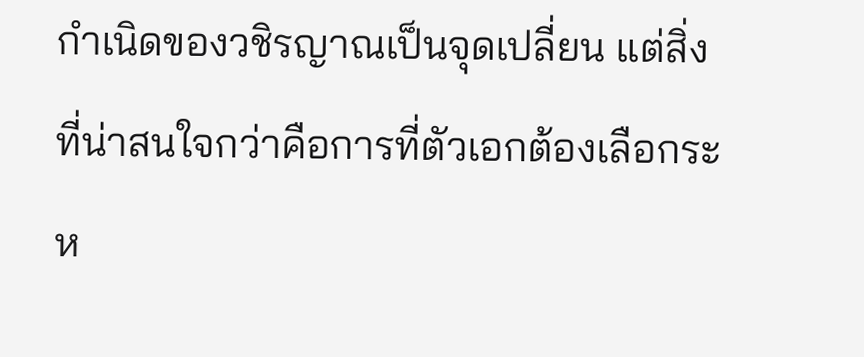กำเนิดของวชิรญาณเป็นจุดเปลี่ยน แต่สิ่งที่น่าสนใจกว่าคือการที่ตัวเอกต้องเลือกระห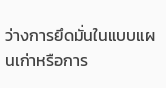ว่างการยึดมั่นในแบบแผนเก่าหรือการ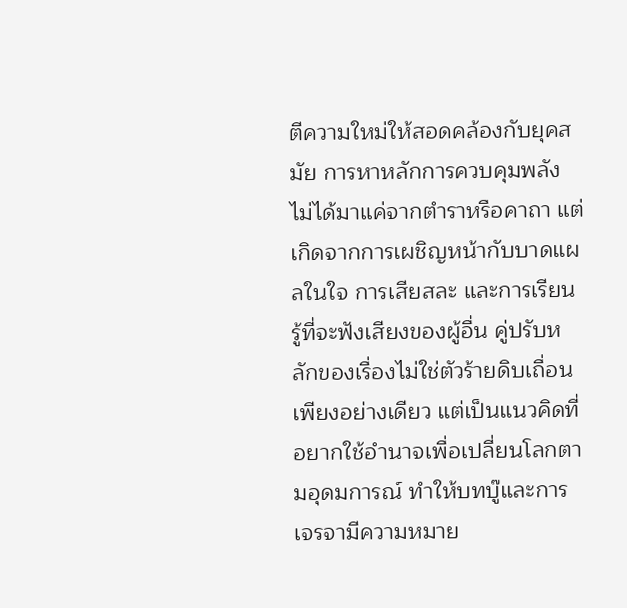ตีความใหม่ให้สอดคล้องกับยุคสมัย การหาหลักการควบคุมพลังไม่ได้มาแค่จากตำราหรือคาถา แต่เกิดจากการเผชิญหน้ากับบาดแผลในใจ การเสียสละ และการเรียนรู้ที่จะฟังเสียงของผู้อื่น คู่ปรับหลักของเรื่องไม่ใช่ตัวร้ายดิบเถื่อนเพียงอย่างเดียว แต่เป็นแนวคิดที่อยากใช้อำนาจเพื่อเปลี่ยนโลกตามอุดมการณ์ ทำให้บทบู๊และการเจรจามีความหมาย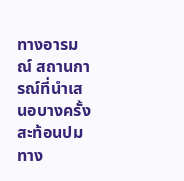ทางอารมณ์ สถานการณ์ที่นำเสนอบางครั้งสะท้อนปมทาง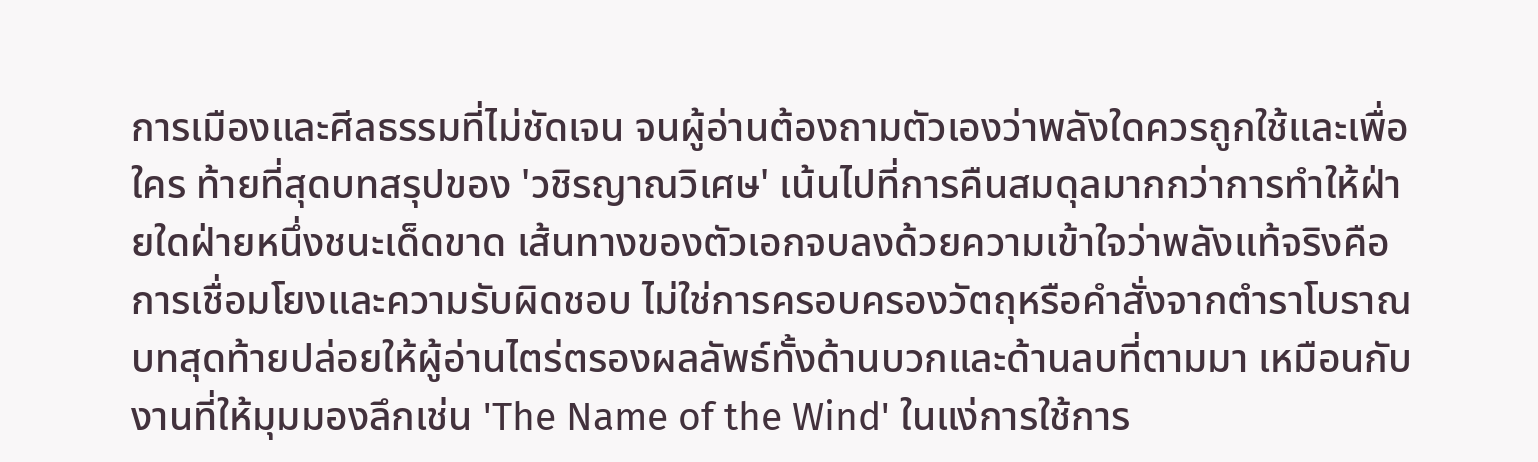การเมืองและศีลธรรมที่ไม่ชัดเจน จนผู้อ่านต้องถามตัวเองว่าพลังใดควรถูกใช้และเพื่อใคร ท้ายที่สุดบทสรุปของ 'วชิรญาณวิเศษ' เน้นไปที่การคืนสมดุลมากกว่าการทำให้ฝ่ายใดฝ่ายหนึ่งชนะเด็ดขาด เส้นทางของตัวเอกจบลงด้วยความเข้าใจว่าพลังแท้จริงคือการเชื่อมโยงและความรับผิดชอบ ไม่ใช่การครอบครองวัตถุหรือคำสั่งจากตำราโบราณ บทสุดท้ายปล่อยให้ผู้อ่านไตร่ตรองผลลัพธ์ทั้งด้านบวกและด้านลบที่ตามมา เหมือนกับงานที่ให้มุมมองลึกเช่น 'The Name of the Wind' ในแง่การใช้การ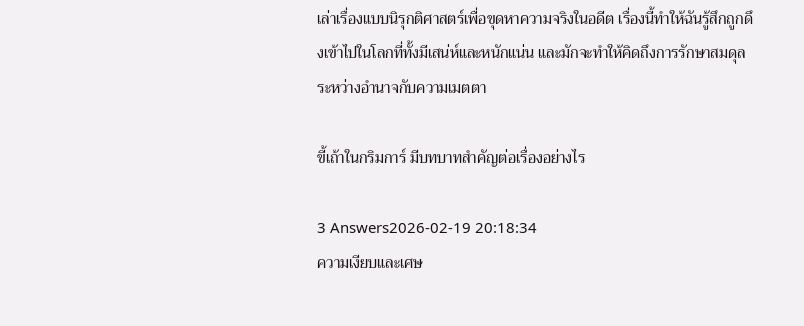เล่าเรื่องแบบนิรุกติศาสตร์เพื่อขุดหาความจริงในอดีต เรื่องนี้ทำให้ฉันรู้สึกถูกดึงเข้าไปในโลกที่ทั้งมีเสน่ห์และหนักแน่น และมักจะทำให้คิดถึงการรักษาสมดุลระหว่างอำนาจกับความเมตตา

ขี้เถ้าในกริมการ์ มีบทบาทสำคัญต่อเรื่องอย่างไร

3 Answers2026-02-19 20:18:34
ความเงียบและเศษ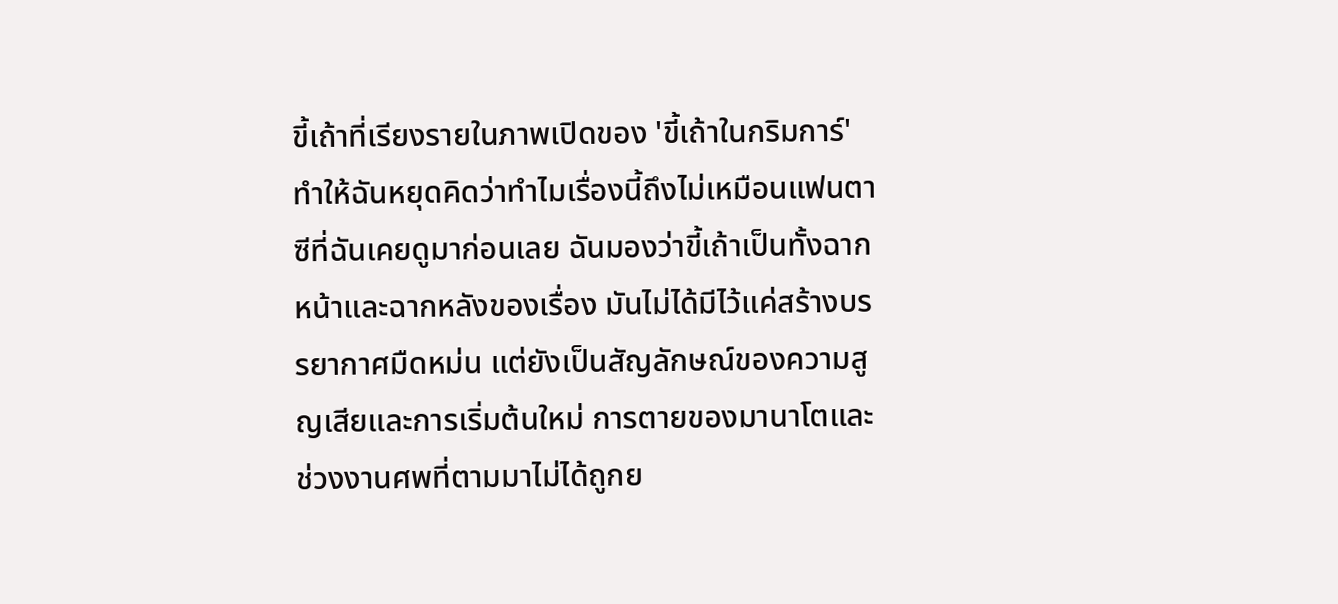ขี้เถ้าที่เรียงรายในภาพเปิดของ 'ขี้เถ้าในกริมการ์' ทำให้ฉันหยุดคิดว่าทำไมเรื่องนี้ถึงไม่เหมือนแฟนตาซีที่ฉันเคยดูมาก่อนเลย ฉันมองว่าขี้เถ้าเป็นทั้งฉากหน้าและฉากหลังของเรื่อง มันไม่ได้มีไว้แค่สร้างบรรยากาศมืดหม่น แต่ยังเป็นสัญลักษณ์ของความสูญเสียและการเริ่มต้นใหม่ การตายของมานาโตและช่วงงานศพที่ตามมาไม่ได้ถูกย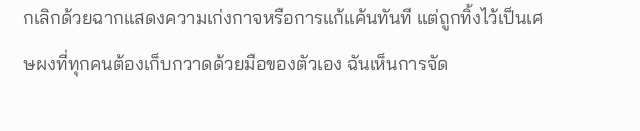กเลิกด้วยฉากแสดงความเก่งกาจหรือการแก้แค้นทันที แต่ถูกทิ้งไว้เป็นเศษผงที่ทุกคนต้องเก็บกวาดด้วยมือของตัวเอง ฉันเห็นการจัด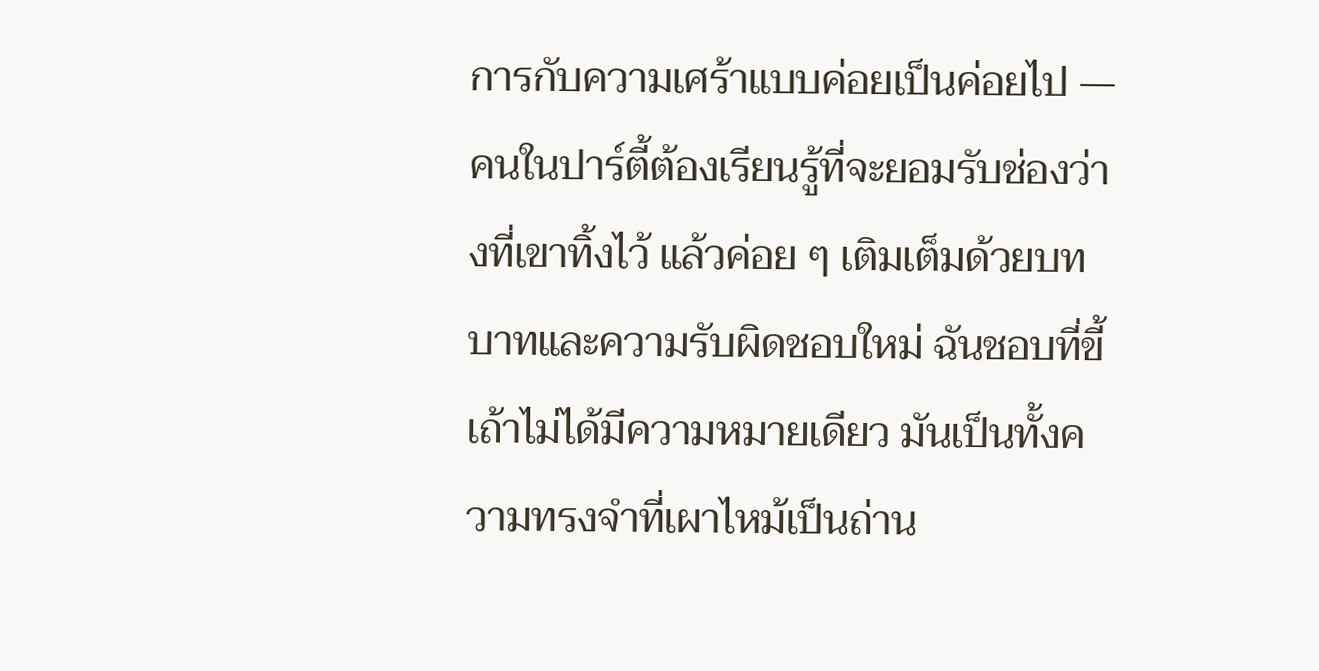การกับความเศร้าแบบค่อยเป็นค่อยไป — คนในปาร์ตี้ต้องเรียนรู้ที่จะยอมรับช่องว่างที่เขาทิ้งไว้ แล้วค่อย ๆ เติมเต็มด้วยบทบาทและความรับผิดชอบใหม่ ฉันชอบที่ขี้เถ้าไม่ได้มีความหมายเดียว มันเป็นทั้งความทรงจำที่เผาไหม้เป็นถ่าน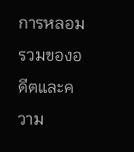การหลอมรวมของอดีตและความ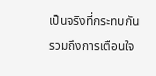เป็นจริงที่กระทบกัน รวมถึงการเตือนใจ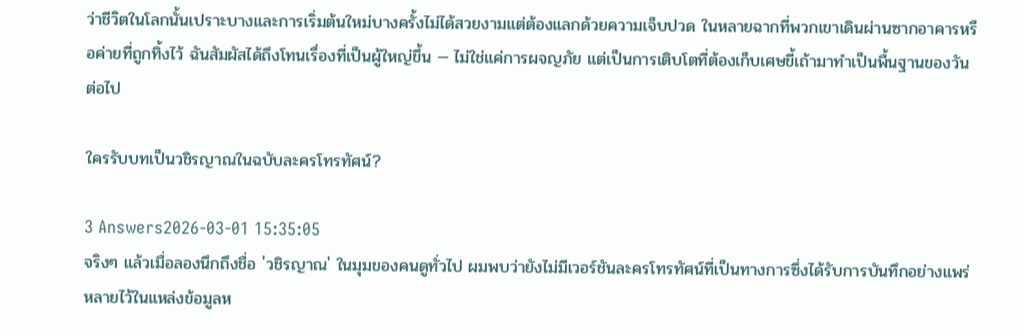ว่าชีวิตในโลกนั้นเปราะบางและการเริ่มต้นใหม่บางครั้งไม่ได้สวยงามแต่ต้องแลกด้วยความเจ็บปวด ในหลายฉากที่พวกเขาเดินผ่านซากอาคารหรือค่ายที่ถูกทิ้งไว้ ฉันสัมผัสได้ถึงโทนเรื่องที่เป็นผู้ใหญ่ขึ้น — ไม่ใช่แค่การผจญภัย แต่เป็นการเติบโตที่ต้องเก็บเศษขี้เถ้ามาทำเป็นพื้นฐานของวันต่อไป

ใครรับบทเป็นวชิรญาณในฉบับละครโทรทัศน์?

3 Answers2026-03-01 15:35:05
จริงๆ แล้วเมื่อลองนึกถึงชื่อ 'วชิรญาณ' ในมุมของคนดูทั่วไป ผมพบว่ายังไม่มีเวอร์ชันละครโทรทัศน์ที่เป็นทางการซึ่งได้รับการบันทึกอย่างแพร่หลายไว้ในแหล่งข้อมูลห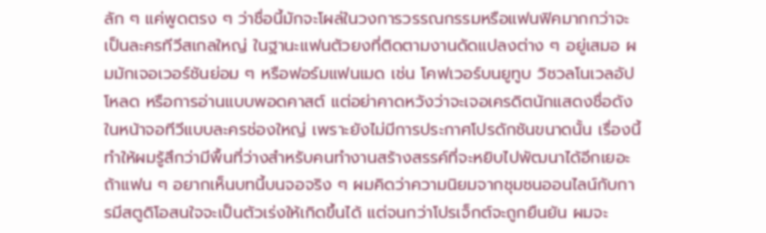ลัก ๆ แค่พูดตรง ๆ ว่าชื่อนี้มักจะโผล่ในวงการวรรณกรรมหรือแฟนฟิคมากกว่าจะเป็นละครทีวีสเกลใหญ่ ในฐานะแฟนตัวยงที่ติดตามงานดัดแปลงต่าง ๆ อยู่เสมอ ผมมักเจอเวอร์ชันย่อม ๆ หรือฟอร์มแฟนเมด เช่น โคฟเวอร์บนยูทูบ วิชวลโนเวลอัปโหลด หรือการอ่านแบบพอดคาสต์ แต่อย่าคาดหวังว่าจะเจอเครดิตนักแสดงชื่อดังในหน้าจอทีวีแบบละครช่องใหญ่ เพราะยังไม่มีการประกาศโปรดักชันขนาดนั้น เรื่องนี้ทำให้ผมรู้สึกว่ามีพื้นที่ว่างสำหรับคนทำงานสร้างสรรค์ที่จะหยิบไปพัฒนาได้อีกเยอะ ถ้าแฟน ๆ อยากเห็นบทนี้บนจอจริง ๆ ผมคิดว่าความนิยมจากชุมชนออนไลน์กับการมีสตูดิโอสนใจจะเป็นตัวเร่งให้เกิดขึ้นได้ แต่จนกว่าโปรเจ็กต์จะถูกยืนยัน ผมจะ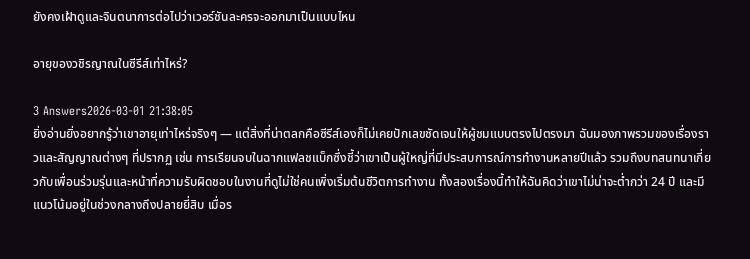ยังคงเฝ้าดูและจินตนาการต่อไปว่าเวอร์ชันละครจะออกมาเป็นแบบไหน

อายุของวชิรญาณในซีรีส์เท่าไหร่?

3 Answers2026-03-01 21:38:05
ยิ่งอ่านยิ่งอยากรู้ว่าเขาอายุเท่าไหร่จริงๆ — แต่สิ่งที่น่าตลกคือซีรีส์เองก็ไม่เคยปักเลขชัดเจนให้ผู้ชมแบบตรงไปตรงมา ฉันมองภาพรวมของเรื่องราวและสัญญาณต่างๆ ที่ปรากฏ เช่น การเรียนจบในฉากแฟลชแบ็กซึ่งชี้ว่าเขาเป็นผู้ใหญ่ที่มีประสบการณ์การทำงานหลายปีแล้ว รวมถึงบทสนทนาเกี่ยวกับเพื่อนร่วมรุ่นและหน้าที่ความรับผิดชอบในงานที่ดูไม่ใช่คนเพิ่งเริ่มต้นชีวิตการทำงาน ทั้งสองเรื่องนี้ทำให้ฉันคิดว่าเขาไม่น่าจะต่ำกว่า 24 ปี และมีแนวโน้มอยู่ในช่วงกลางถึงปลายยี่สิบ เมื่อร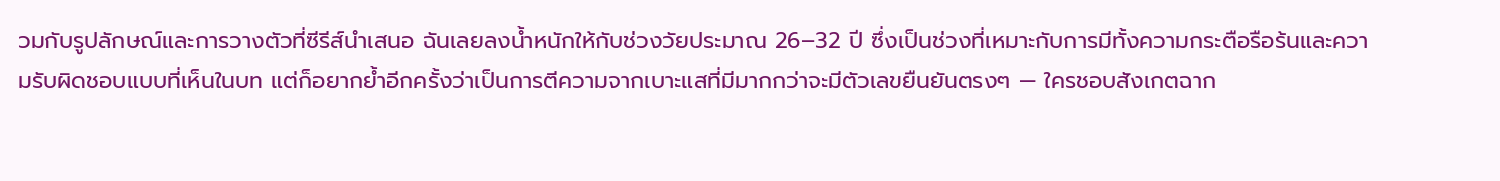วมกับรูปลักษณ์และการวางตัวที่ซีรีส์นำเสนอ ฉันเลยลงน้ำหนักให้กับช่วงวัยประมาณ 26–32 ปี ซึ่งเป็นช่วงที่เหมาะกับการมีทั้งความกระตือรือร้นและความรับผิดชอบแบบที่เห็นในบท แต่ก็อยากย้ำอีกครั้งว่าเป็นการตีความจากเบาะแสที่มีมากกว่าจะมีตัวเลขยืนยันตรงๆ — ใครชอบสังเกตฉาก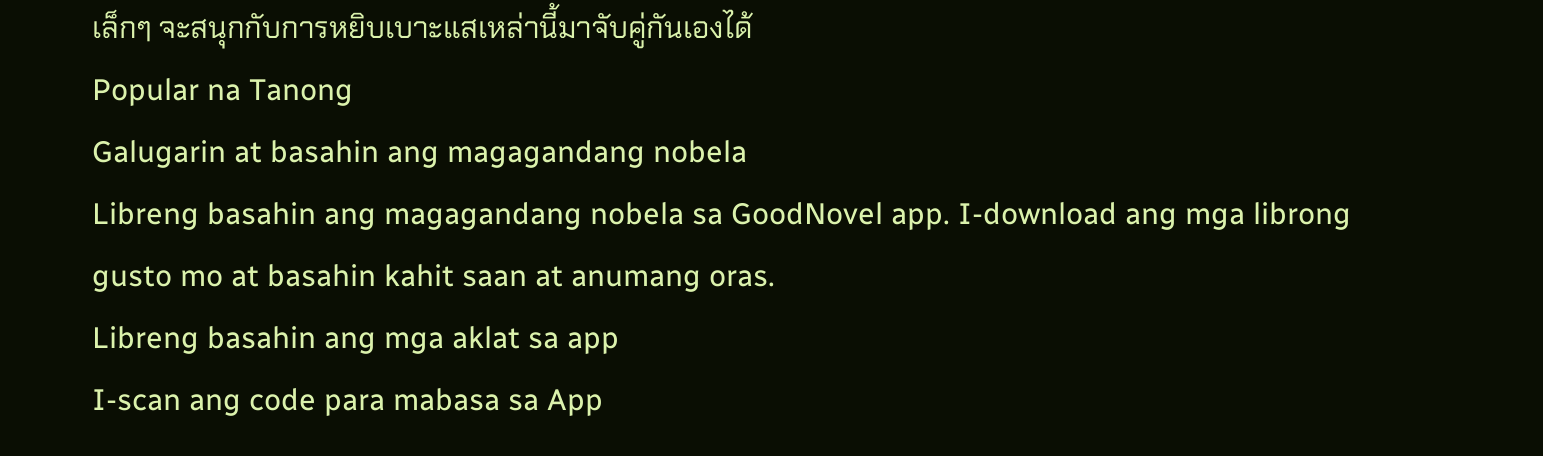เล็กๆ จะสนุกกับการหยิบเบาะแสเหล่านี้มาจับคู่กันเองได้
Popular na Tanong
Galugarin at basahin ang magagandang nobela
Libreng basahin ang magagandang nobela sa GoodNovel app. I-download ang mga librong gusto mo at basahin kahit saan at anumang oras.
Libreng basahin ang mga aklat sa app
I-scan ang code para mabasa sa App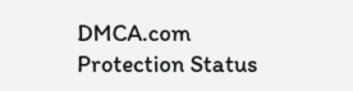DMCA.com Protection Status